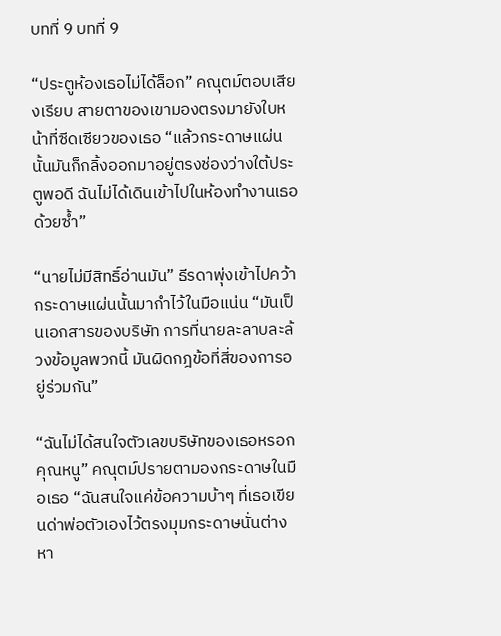บทที่ 9 บทที่ 9

“ประตูห้องเธอไม่ได้ล็อก” คณุตม์ตอบเสียงเรียบ สายตาของเขามองตรงมายังใบหน้าที่ซีดเซียวของเธอ “แล้วกระดาษแผ่นนั้นมันก็กลิ้งออกมาอยู่ตรงช่องว่างใต้ประตูพอดี ฉันไม่ได้เดินเข้าไปในห้องทำงานเธอด้วยซ้ำ”

“นายไม่มีสิทธิ์อ่านมัน” ธีรดาพุ่งเข้าไปคว้ากระดาษแผ่นนั้นมากำไว้ในมือแน่น “มันเป็นเอกสารของบริษัท การที่นายละลาบละล้วงข้อมูลพวกนี้ มันผิดกฎข้อที่สี่ของการอยู่ร่วมกัน”

“ฉันไม่ได้สนใจตัวเลขบริษัทของเธอหรอกคุณหนู” คณุตม์ปรายตามองกระดาษในมือเธอ “ฉันสนใจแค่ข้อความบ้าๆ ที่เธอเขียนด่าพ่อตัวเองไว้ตรงมุมกระดาษนั่นต่างหา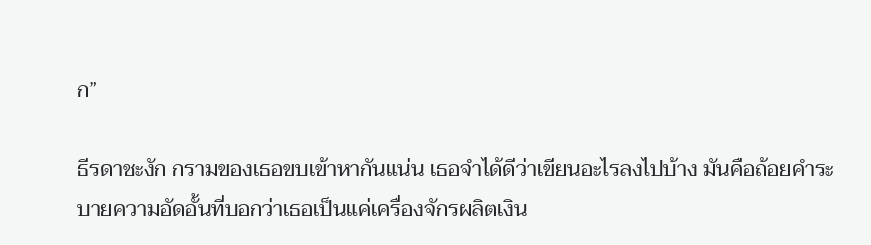ก”

ธีรดาชะงัก กรามของเธอขบเข้าหากันแน่น เธอจำได้ดีว่าเขียนอะไรลงไปบ้าง มันคือถ้อยคำระบายความอัดอั้นที่บอกว่าเธอเป็นแค่เครื่องจักรผลิตเงิน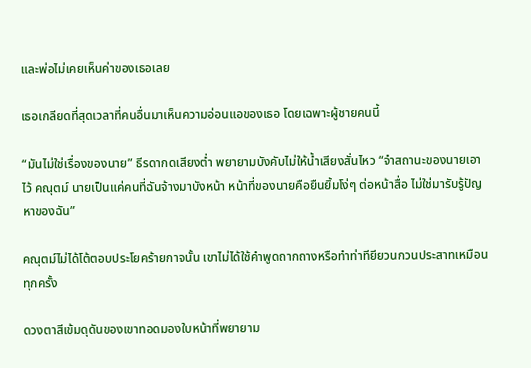และพ่อไม่เคยเห็นค่าของเธอเลย

เธอเกลียดที่สุดเวลาที่คนอื่นมาเห็นความอ่อนแอของเธอ โดยเฉพาะผู้ชายคนนี้

“มันไม่ใช่เรื่องของนาย” ธีรดากดเสียงต่ำ พยายามบังคับไม่ให้น้ำเสียงสั่นไหว “จำสถานะของนายเอาไว้ คณุตม์ นายเป็นแค่คนที่ฉันจ้างมาบังหน้า หน้าที่ของนายคือยืนยิ้มโง่ๆ ต่อหน้าสื่อ ไม่ใช่มารับรู้ปัญหาของฉัน”

คณุตม์ไม่ได้โต้ตอบประโยคร้ายกาจนั้น เขาไม่ได้ใช้คำพูดถากถางหรือทำท่าทียียวนกวนประสาทเหมือนทุกครั้ง

ดวงตาสีเข้มดุดันของเขาทอดมองใบหน้าที่พยายาม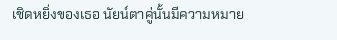เชิดหยิ่งของเธอ นัยน์ตาคู่นั้นมีความหมาย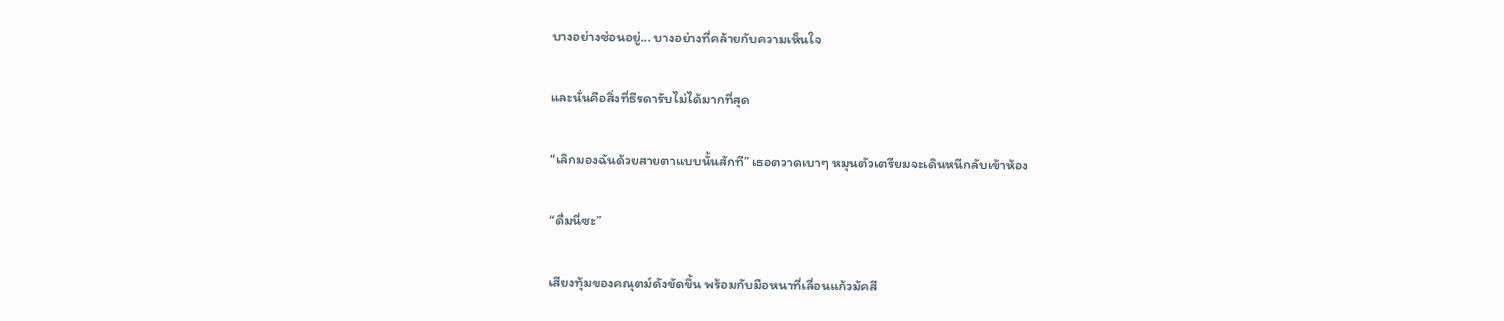บางอย่างซ่อนอยู่... บางอย่างที่คล้ายกับความเห็นใจ

และนั่นคือสิ่งที่ธีรดารับไม่ได้มากที่สุด

“เลิกมองฉันด้วยสายตาแบบนั้นสักที” เธอตวาดเบาๆ หมุนตัวเตรียมจะเดินหนีกลับเข้าห้อง

“ดื่มนี่ซะ”

เสียงทุ้มของคณุตม์ดังขัดขึ้น พร้อมกับมือหนาที่เลื่อนแก้วมัคสี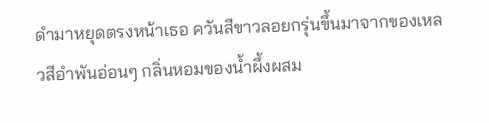ดำมาหยุดตรงหน้าเธอ ควันสีขาวลอยกรุ่นขึ้นมาจากของเหลวสีอำพันอ่อนๆ กลิ่นหอมของน้ำผึ้งผสม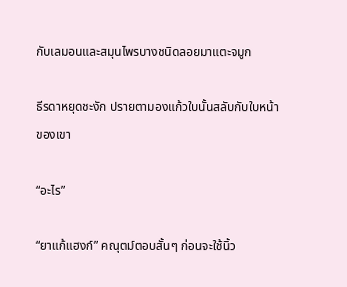กับเลมอนและสมุนไพรบางชนิดลอยมาแตะจมูก

ธีรดาหยุดชะงัก ปรายตามองแก้วใบนั้นสลับกับใบหน้าของเขา

“อะไร”

“ยาแก้แฮงก์” คณุตม์ตอบสั้นๆ ก่อนจะใช้นิ้ว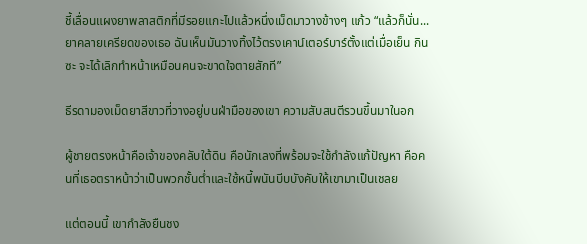ชี้เลื่อนแผงยาพลาสติกที่มีรอยแกะไปแล้วหนึ่งเม็ดมาวางข้างๆ แก้ว “แล้วก็นั่น... ยาคลายเครียดของเธอ ฉันเห็นมันวางทิ้งไว้ตรงเคาน์เตอร์บาร์ตั้งแต่เมื่อเย็น กินซะ จะได้เลิกทำหน้าเหมือนคนจะขาดใจตายสักที”

ธีรดามองเม็ดยาสีขาวที่วางอยู่บนฝ่ามือของเขา ความสับสนตีรวนขึ้นมาในอก

ผู้ชายตรงหน้าคือเจ้าของคลับใต้ดิน คือนักเลงที่พร้อมจะใช้กำลังแก้ปัญหา คือคนที่เธอตราหน้าว่าเป็นพวกชั้นต่ำและใช้หนี้พนันบีบบังคับให้เขามาเป็นเชลย

แต่ตอนนี้ เขากำลังยืนชง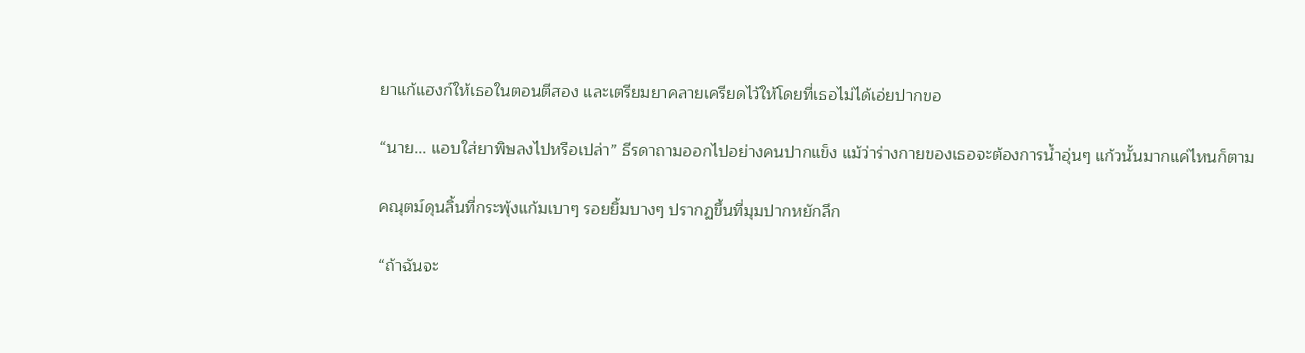ยาแก้แฮงก์ให้เธอในตอนตีสอง และเตรียมยาคลายเครียดไว้ให้โดยที่เธอไม่ได้เอ่ยปากขอ

“นาย... แอบใส่ยาพิษลงไปหรือเปล่า” ธีรดาถามออกไปอย่างคนปากแข็ง แม้ว่าร่างกายของเธอจะต้องการน้ำอุ่นๆ แก้วนั้นมากแค่ไหนก็ตาม

คณุตม์ดุนลิ้นที่กระพุ้งแก้มเบาๆ รอยยิ้มบางๆ ปรากฏขึ้นที่มุมปากหยักลึก

“ถ้าฉันจะ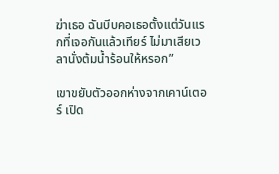ฆ่าเธอ ฉันบีบคอเธอตั้งแต่วันแรกที่เจอกันแล้วเทียร์ ไม่มาเสียเวลานั่งต้มน้ำร้อนให้หรอก”

เขาขยับตัวออกห่างจากเคาน์เตอร์ เปิด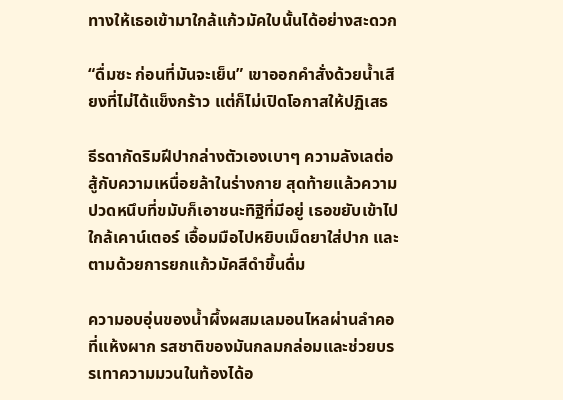ทางให้เธอเข้ามาใกล้แก้วมัคใบนั้นได้อย่างสะดวก

“ดื่มซะ ก่อนที่มันจะเย็น” เขาออกคำสั่งด้วยน้ำเสียงที่ไม่ได้แข็งกร้าว แต่ก็ไม่เปิดโอกาสให้ปฏิเสธ

ธีรดากัดริมฝีปากล่างตัวเองเบาๆ ความลังเลต่อสู้กับความเหนื่อยล้าในร่างกาย สุดท้ายแล้วความปวดหนึบที่ขมับก็เอาชนะทิฐิที่มีอยู่ เธอขยับเข้าไปใกล้เคาน์เตอร์ เอื้อมมือไปหยิบเม็ดยาใส่ปาก และตามด้วยการยกแก้วมัคสีดำขึ้นดื่ม

ความอบอุ่นของน้ำผึ้งผสมเลมอนไหลผ่านลำคอที่แห้งผาก รสชาติของมันกลมกล่อมและช่วยบรรเทาความมวนในท้องได้อ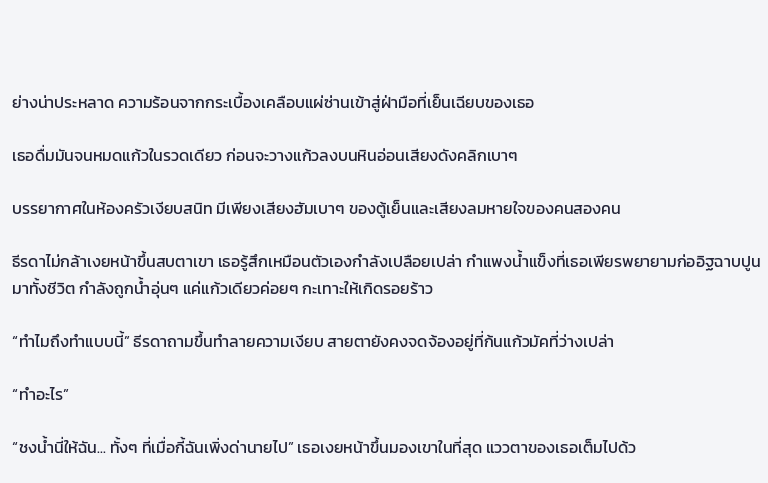ย่างน่าประหลาด ความร้อนจากกระเบื้องเคลือบแผ่ซ่านเข้าสู่ฝ่ามือที่เย็นเฉียบของเธอ

เธอดื่มมันจนหมดแก้วในรวดเดียว ก่อนจะวางแก้วลงบนหินอ่อนเสียงดังคลิกเบาๆ

บรรยากาศในห้องครัวเงียบสนิท มีเพียงเสียงฮัมเบาๆ ของตู้เย็นและเสียงลมหายใจของคนสองคน

ธีรดาไม่กล้าเงยหน้าขึ้นสบตาเขา เธอรู้สึกเหมือนตัวเองกำลังเปลือยเปล่า กำแพงน้ำแข็งที่เธอเพียรพยายามก่ออิฐฉาบปูนมาทั้งชีวิต กำลังถูกน้ำอุ่นๆ แค่แก้วเดียวค่อยๆ กะเทาะให้เกิดรอยร้าว

“ทำไมถึงทำแบบนี้” ธีรดาถามขึ้นทำลายความเงียบ สายตายังคงจดจ้องอยู่ที่ก้นแก้วมัคที่ว่างเปล่า

“ทำอะไร”

“ชงน้ำนี่ให้ฉัน... ทั้งๆ ที่เมื่อกี้ฉันเพิ่งด่านายไป” เธอเงยหน้าขึ้นมองเขาในที่สุด แววตาของเธอเต็มไปด้ว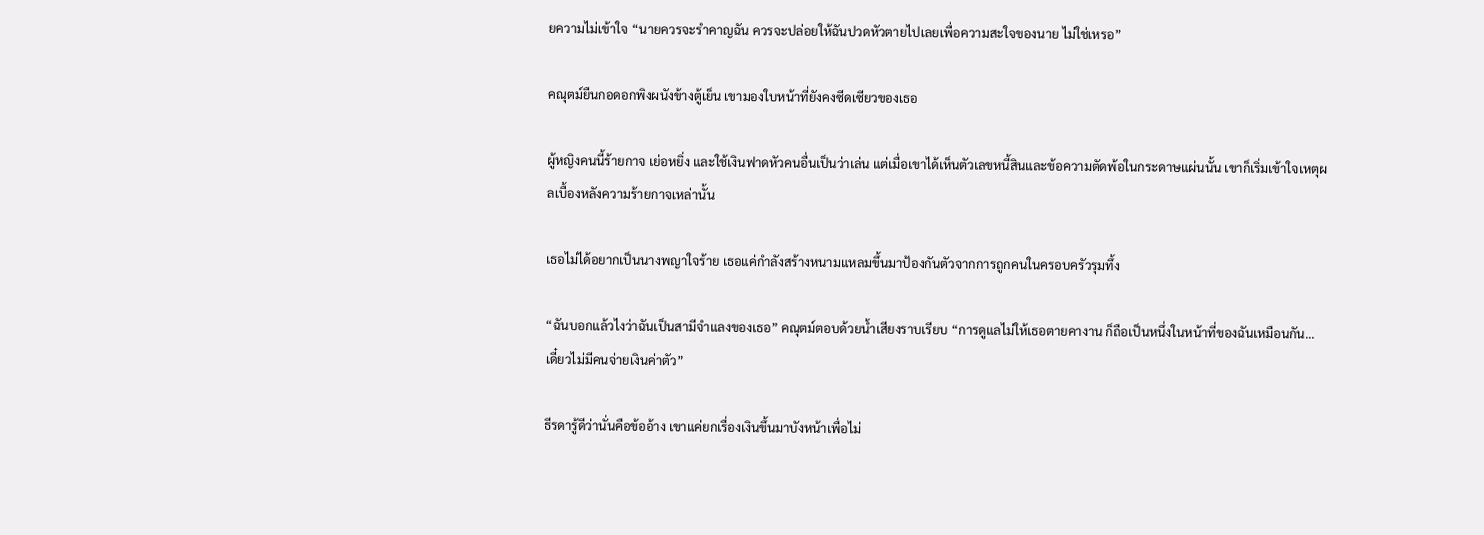ยความไม่เข้าใจ “นายควรจะรำคาญฉัน ควรจะปล่อยให้ฉันปวดหัวตายไปเลยเพื่อความสะใจของนาย ไม่ใช่เหรอ”

คณุตม์ยืนกอดอกพิงผนังข้างตู้เย็น เขามองใบหน้าที่ยังคงซีดเซียวของเธอ

ผู้หญิงคนนี้ร้ายกาจ เย่อหยิ่ง และใช้เงินฟาดหัวคนอื่นเป็นว่าเล่น แต่เมื่อเขาได้เห็นตัวเลขหนี้สินและข้อความตัดพ้อในกระดาษแผ่นนั้น เขาก็เริ่มเข้าใจเหตุผลเบื้องหลังความร้ายกาจเหล่านั้น

เธอไม่ได้อยากเป็นนางพญาใจร้าย เธอแค่กำลังสร้างหนามแหลมขึ้นมาป้องกันตัวจากการถูกคนในครอบครัวรุมทึ้ง

“ฉันบอกแล้วไงว่าฉันเป็นสามีจำแลงของเธอ” คณุตม์ตอบด้วยน้ำเสียงราบเรียบ “การดูแลไม่ให้เธอตายคางาน ก็ถือเป็นหนึ่งในหน้าที่ของฉันเหมือนกัน... เดี๋ยวไม่มีคนจ่ายเงินค่าตัว”

ธีรดารู้ดีว่านั่นคือข้ออ้าง เขาแค่ยกเรื่องเงินขึ้นมาบังหน้าเพื่อไม่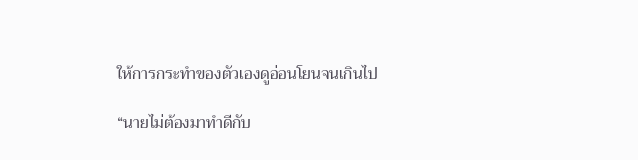ให้การกระทำของตัวเองดูอ่อนโยนจนเกินไป

“นายไม่ต้องมาทำดีกับ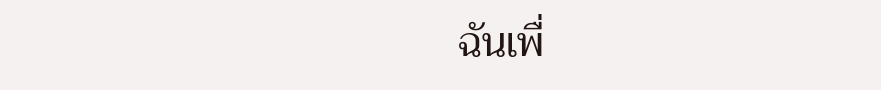ฉันเพื่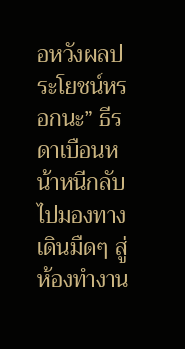อหวังผลประโยชน์หรอกนะ” ธีรดาเบือนหน้าหนีกลับไปมองทางเดินมืดๆ สู่ห้องทำงาน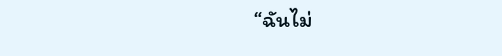“ฉันไม่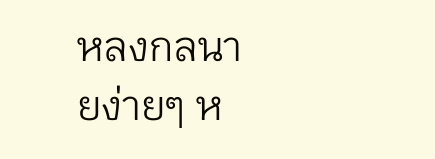หลงกลนายง่ายๆ ห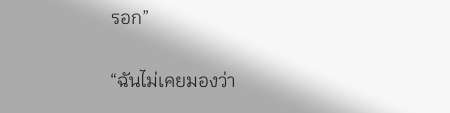รอก”

“ฉันไม่เคยมองว่า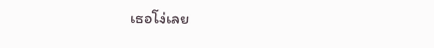เธอโง่เลย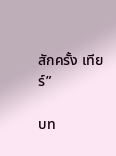สักครั้ง เทียร์”

บท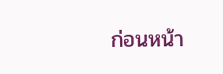ก่อนหน้า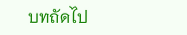บทถัดไป